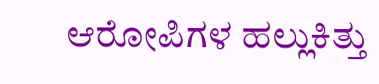ಆರೋಪಿಗಳ ಹಲ್ಲುಕಿತ್ತು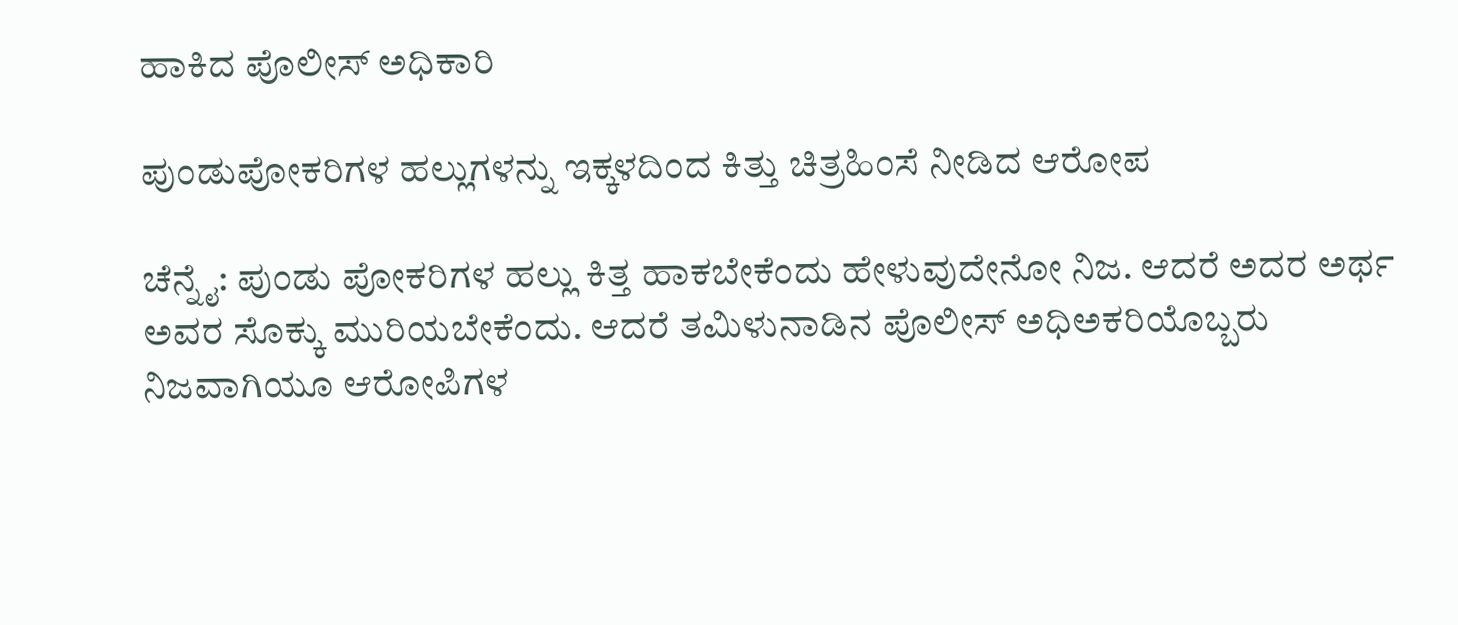ಹಾಕಿದ ಪೊಲೀಸ್‌ ಅಧಿಕಾರಿ

ಪುಂಡುಪೋಕರಿಗಳ ಹಲ್ಲುಗಳನ್ನು ಇಕ್ಕಳದಿಂದ ಕಿತ್ತು ಚಿತ್ರಹಿಂಸೆ ನೀಡಿದ ಆರೋಪ

ಚೆನ್ನೈ: ಪುಂಡು ಪೋಕರಿಗಳ ಹಲ್ಲು ಕಿತ್ತ ಹಾಕಬೇಕೆಂದು ಹೇಳುವುದೇನೋ ನಿಜ. ಆದರೆ ಅದರ ಅರ್ಥ ಅವರ ಸೊಕ್ಕು ಮುರಿಯಬೇಕೆಂದು. ಆದರೆ ತಮಿಳುನಾಡಿನ ಪೊಲೀಸ್‌ ಅಧಿಅಕರಿಯೊಬ್ಬರು ನಿಜವಾಗಿಯೂ ಆರೋಪಿಗಳ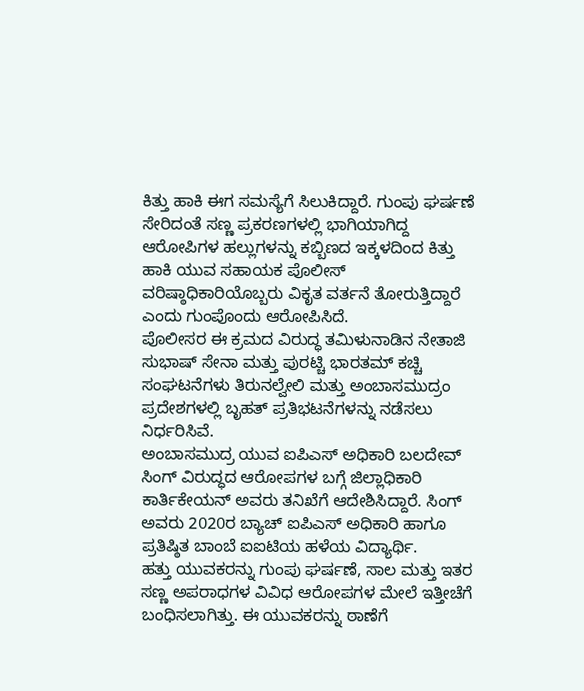ಕಿತ್ತು ಹಾಕಿ ಈಗ ಸಮಸ್ಯೆಗೆ ಸಿಲುಕಿದ್ದಾರೆ. ಗುಂಪು ಘರ್ಷಣೆ ಸೇರಿದಂತೆ ಸಣ್ಣ ಪ್ರಕರಣಗಳಲ್ಲಿ ಭಾಗಿಯಾಗಿದ್ದ ಆರೋಪಿಗಳ ಹಲ್ಲುಗಳನ್ನು ಕಬ್ಬಿಣದ ಇಕ್ಕಳದಿಂದ ಕಿತ್ತು ಹಾಕಿ ಯುವ ಸಹಾಯಕ ಪೊಲೀಸ್ ವರಿಷ್ಠಾಧಿಕಾರಿಯೊಬ್ಬರು ವಿಕೃತ ವರ್ತನೆ ತೋರುತ್ತಿದ್ದಾರೆ ಎಂದು ಗುಂಪೊಂದು ಆರೋಪಿಸಿದೆ.
ಪೊಲೀಸರ ಈ ಕ್ರಮದ ವಿರುದ್ಧ ತಮಿಳುನಾಡಿನ ನೇತಾಜಿ ಸುಭಾಷ್ ಸೇನಾ ಮತ್ತು ಪುರಟ್ಚಿ ಭಾರತಮ್ ಕಚ್ಚಿ ಸಂಘಟನೆಗಳು ತಿರುನಲ್ವೇಲಿ ಮತ್ತು ಅಂಬಾಸಮುದ್ರಂ ಪ್ರದೇಶಗಳಲ್ಲಿ ಬೃಹತ್ ಪ್ರತಿಭಟನೆಗಳನ್ನು ನಡೆಸಲು ನಿರ್ಧರಿಸಿವೆ.
ಅಂಬಾಸಮುದ್ರ ಯುವ ಐಪಿಎಸ್ ಅಧಿಕಾರಿ ಬಲದೇವ್ ಸಿಂಗ್ ವಿರುದ್ಧದ ಆರೋಪಗಳ ಬಗ್ಗೆ ಜಿಲ್ಲಾಧಿಕಾರಿ ಕಾರ್ತಿಕೇಯನ್ ಅವರು ತನಿಖೆಗೆ ಆದೇಶಿಸಿದ್ದಾರೆ. ಸಿಂಗ್‌ ಅವರು 2020ರ ಬ್ಯಾಚ್ ಐಪಿಎಸ್ ಅಧಿಕಾರಿ ಹಾಗೂ ಪ್ರತಿಷ್ಠಿತ ಬಾಂಬೆ ಐಐಟಿಯ ಹಳೆಯ ವಿದ್ಯಾರ್ಥಿ.
ಹತ್ತು ಯುವಕರನ್ನು ಗುಂಪು ಘರ್ಷಣೆ, ಸಾಲ ಮತ್ತು ಇತರ ಸಣ್ಣ ಅಪರಾಧಗಳ ವಿವಿಧ ಆರೋಪಗಳ ಮೇಲೆ ಇತ್ತೀಚೆಗೆ ಬಂಧಿಸಲಾಗಿತ್ತು. ಈ ಯುವಕರನ್ನು ಠಾಣೆಗೆ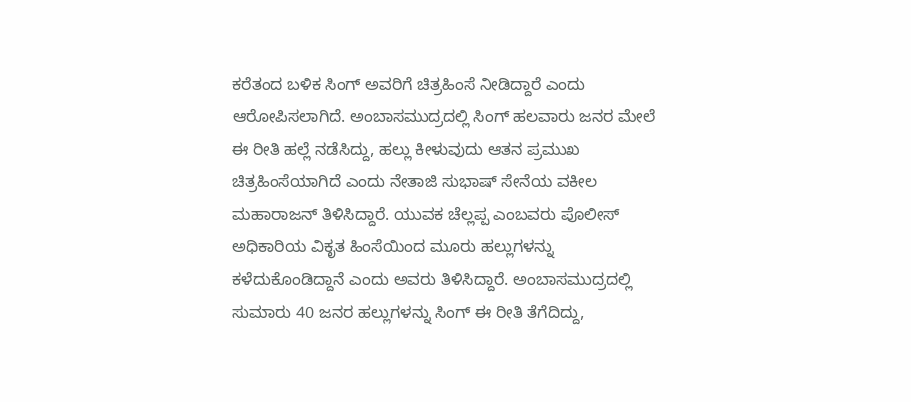ಕರೆತಂದ ಬಳಿಕ ಸಿಂಗ್ ಅವರಿಗೆ ಚಿತ್ರಹಿಂಸೆ ನೀಡಿದ್ದಾರೆ ಎಂದು ಆರೋಪಿಸಲಾಗಿದೆ. ಅಂಬಾಸಮುದ್ರದಲ್ಲಿ ಸಿಂಗ್‌ ಹಲವಾರು ಜನರ ಮೇಲೆ ಈ ರೀತಿ ಹಲ್ಲೆ ನಡೆಸಿದ್ದು, ಹಲ್ಲು ಕೀಳುವುದು ಆತನ ಪ್ರಮುಖ ಚಿತ್ರಹಿಂಸೆಯಾಗಿದೆ ಎಂದು ನೇತಾಜಿ ಸುಭಾಷ್ ಸೇನೆಯ ವಕೀಲ ಮಹಾರಾಜನ್ ತಿಳಿಸಿದ್ದಾರೆ. ಯುವಕ ಚೆಲ್ಲಪ್ಪ ಎಂಬವರು ಪೊಲೀಸ್‌ ಅಧಿಕಾರಿಯ ವಿಕೃತ ಹಿಂಸೆಯಿಂದ ಮೂರು ಹಲ್ಲುಗಳನ್ನು ಕಳೆದುಕೊಂಡಿದ್ದಾನೆ ಎಂದು ಅವರು ತಿಳಿಸಿದ್ದಾರೆ. ಅಂಬಾಸಮುದ್ರದಲ್ಲಿ ಸುಮಾರು 40 ಜನರ ಹಲ್ಲುಗಳನ್ನು ಸಿಂಗ್ ಈ ರೀತಿ ತೆಗೆದಿದ್ದು,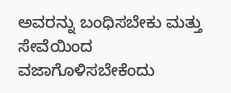ಅವರನ್ನು ಬಂಧಿಸಬೇಕು ಮತ್ತು ಸೇವೆಯಿಂದ ವಜಾಗೊಳಿಸಬೇಕೆಂದು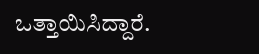ಒತ್ತಾಯಿಸಿದ್ದಾರೆ.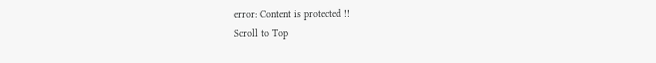error: Content is protected !!
Scroll to Top